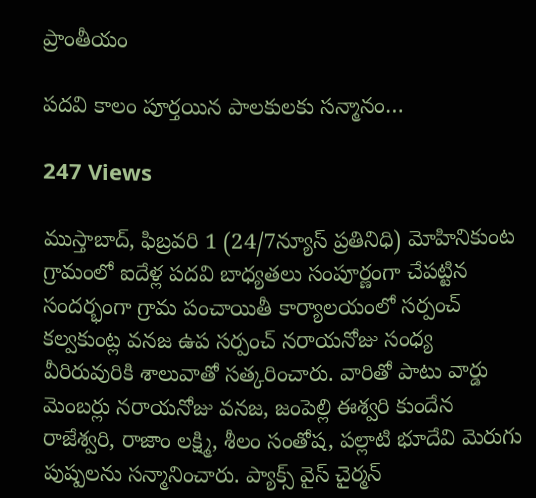ప్రాంతీయం

పదవి కాలం పూర్తయిన పాలకులకు సన్మానం…

247 Views

ముస్తాబాద్, ఫిబ్రవరి 1 (24/7న్యూస్ ప్రతినిధి) మోహినికుంట గ్రామంలో ఐదేళ్ల పదవి బాధ్యతలు సంపూర్ణంగా చేపట్టిన సందర్భంగా గ్రామ పంచాయితీ కార్యాలయంలో సర్పంచ్ కల్వకుంట్ల వనజ ఉప సర్పంచ్ నరాయనోజు సంధ్య వీరిరువురికి శాలువాతో సత్కరించారు. వారితో పాటు వార్డు మెంబర్లు నరాయనోజు వనజ, జంపెల్లి ఈశ్వరి కుందేన రాజేశ్వరి, రాజాం లక్ష్మి, శీలం సంతోష, పల్లాటి భూదేవి మెరుగు పుష్పలను సన్మానించారు. ప్యాక్స్ వైస్ చైర్మన్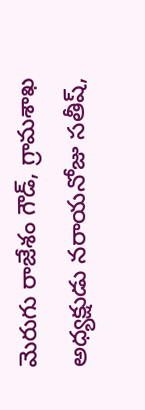మెరుగు రాజేశం గౌడ్, గ్రామశాఖ అధ్యక్షుడు నరాయనోజు సతీష్,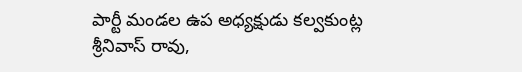పార్టీ మండల ఉప అధ్యక్షుడు కల్వకుంట్ల శ్రీనివాస్ రావు,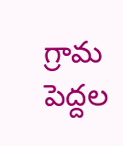గ్రామ పెద్దల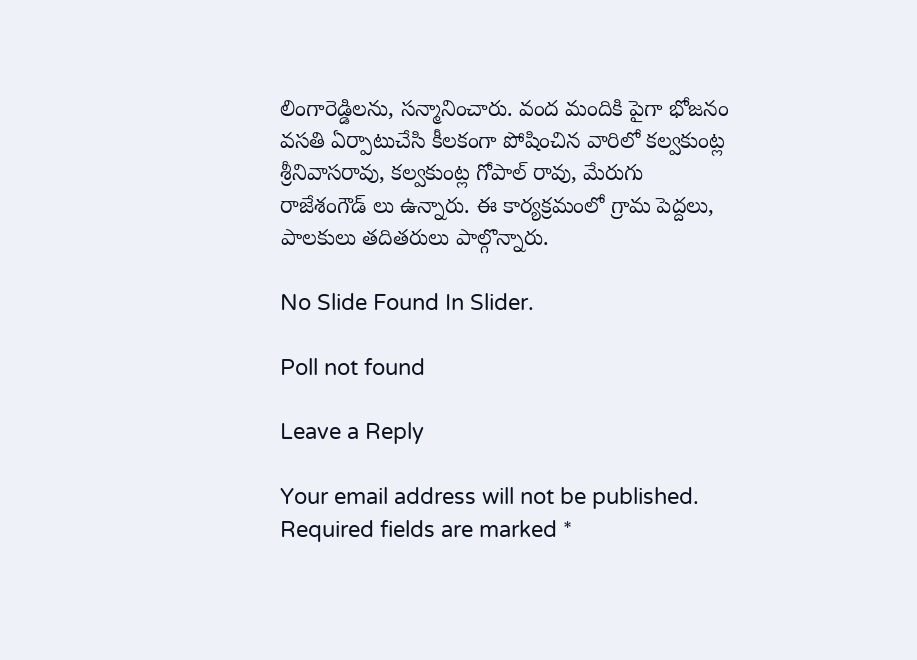లింగారెడ్డిలను, సన్మానించారు. వంద మందికి పైగా భోజనం వసతి ఏర్పాటుచేసి కీలకంగా పోషించిన వారిలో కల్వకుంట్ల శ్రీనివాసరావు, కల్వకుంట్ల గోపాల్ రావు, మేరుగు రాజేశంగౌడ్ లు ఉన్నారు‌. ఈ కార్యక్రమంలో గ్రామ పెద్దలు, పాలకులు తదితరులు పాల్గొన్నారు.

No Slide Found In Slider.

Poll not found

Leave a Reply

Your email address will not be published. Required fields are marked *